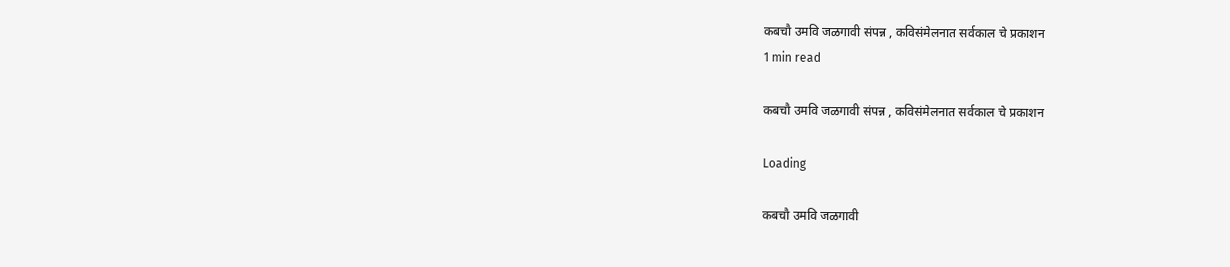कबचौ उमवि जळगावी संपन्न , कविसंमेलनात सर्वकाल चे प्रकाशन
1 min read

कबचौ उमवि जळगावी संपन्न , कविसंमेलनात सर्वकाल चे प्रकाशन

Loading

कबचौ उमवि जळगावी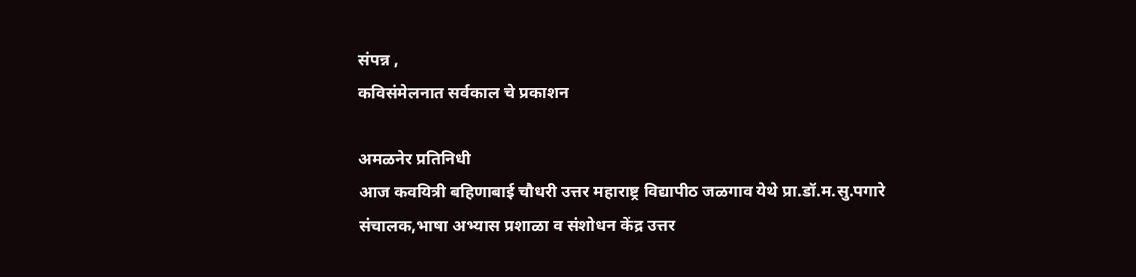संपन्न ,
कविसंमेलनात सर्वकाल चे प्रकाशन

अमळनेर प्रतिनिधी
आज कवयित्री बहिणाबाई चौधरी उत्तर महाराष्ट्र विद्यापीठ जळगाव येथे प्रा.डॉ.म.सु.पगारे
संचालक,भाषा अभ्यास प्रशाळा व संशोधन केंद्र उत्तर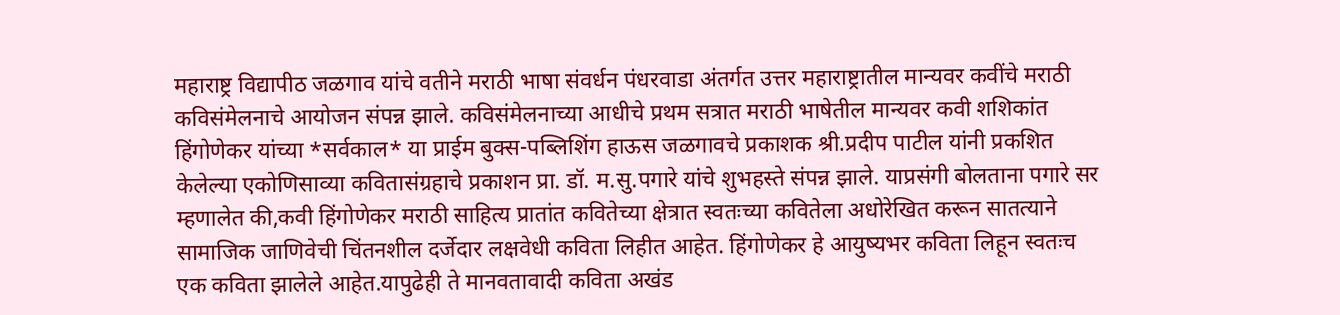महाराष्ट्र विद्यापीठ जळगाव यांचे वतीने मराठी भाषा संवर्धन पंधरवाडा अंतर्गत उत्तर महाराष्ट्रातील मान्यवर कवींचे मराठी कविसंमेलनाचे आयोजन संपन्न झाले. कविसंमेलनाच्या आधीचे प्रथम सत्रात मराठी भाषेतील मान्यवर कवी शशिकांत हिंगोणेकर यांच्या *सर्वकाल* या प्राईम बुक्स-पब्लिशिंग हाऊस जळगावचे प्रकाशक श्री.प्रदीप पाटील यांनी प्रकशित केलेल्या एकोणिसाव्या कवितासंग्रहाचे प्रकाशन प्रा. डॉ. म.सु.पगारे यांचे शुभहस्ते संपन्न झाले. याप्रसंगी बोलताना पगारे सर म्हणालेत की,कवी हिंगोणेकर मराठी साहित्य प्रातांत कवितेच्या क्षेत्रात स्वतःच्या कवितेला अधोरेखित करून सातत्याने सामाजिक जाणिवेची चिंतनशील दर्जेदार लक्षवेधी कविता लिहीत आहेत. हिंगोणेकर हे आयुष्यभर कविता लिहून स्वतःच एक कविता झालेले आहेत.यापुढेही ते मानवतावादी कविता अखंड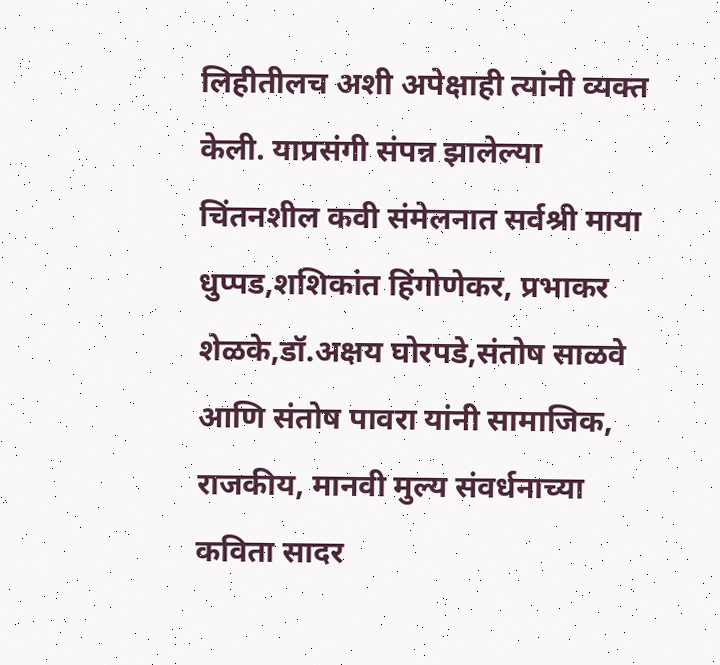लिहीतीलच अशी अपेक्षाही त्यांनी व्यक्त केली. याप्रसंगी संपन्न झालेल्या चिंतनशील कवी संमेलनात सर्वश्री माया धुप्पड,शशिकांत हिंगोणेकर, प्रभाकर शेळके,डॉ.अक्षय घोरपडे,संतोष साळवे आणि संतोष पावरा यांनी सामाजिक, राजकीय, मानवी मुल्य संवर्धनाच्या कविता सादर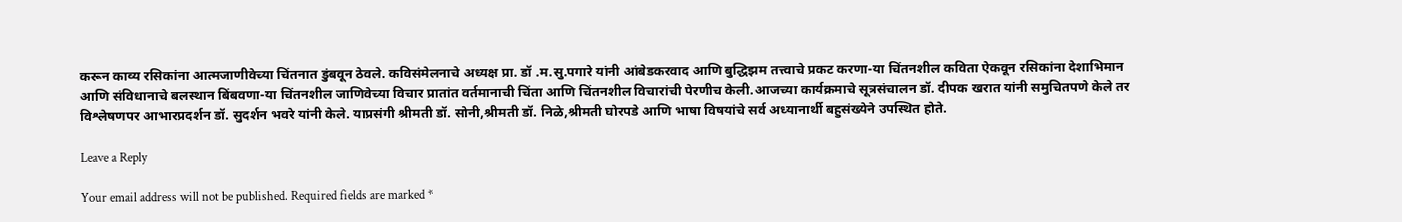करून काव्य रसिकांना आत्मजाणीवेच्या चिंतनात डुंबवून ठेवले. कविसंमेलनाचे अध्यक्ष प्रा. डॉ .म.सु.पगारे यांनी आंबेडकरवाद आणि बुद्धिझम तत्त्वाचे प्रकट करणा-या चिंतनशील कविता ऐकवून रसिकांना देशाभिमान आणि संविधानाचे बलस्थान बिंबवणा-या चिंतनशील जाणिवेच्या विचार प्रातांत वर्तमानाची चिंता आणि चिंतनशील विचारांची पेरणीच केली.आजच्या कार्यक्रमाचे सूत्रसंचालन डॉ. दीपक खरात यांनी समुचितपणे केले तर विश्लेषणपर आभारप्रदर्शन डॉ. सुदर्शन भवरे यांनी केले. याप्रसंगी श्रीमती डॉ. सोनी,श्रीमती डॉ. निळे,श्रीमती घोरपडे आणि भाषा विषयांचे सर्व अध्यानार्थी बहुसंख्येने उपस्थित होते.

Leave a Reply

Your email address will not be published. Required fields are marked *